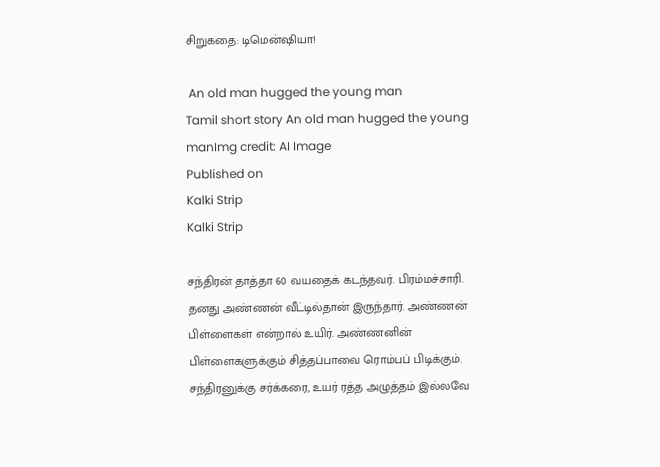சிறுகதை: டிமென்ஷியா!

 An old man hugged the young man
Tamil short story An old man hugged the young manImg credit: AI Image
Published on
Kalki Strip
Kalki Strip

சந்திரன் தாத்தா 60 வயதைக் கடந்தவர். பிரம்மச்சாரி. தனது அண்ணன் வீட்டில்தான் இருந்தார். அண்ணன் பிள்ளைகள் என்றால் உயிர். அண்ணனின் பிள்ளைகளுக்கும் சித்தப்பாவை ரொம்பப் பிடிக்கும். சந்திரனுக்கு சர்க்கரை, உயர் ரத்த அழுத்தம் இல்லவே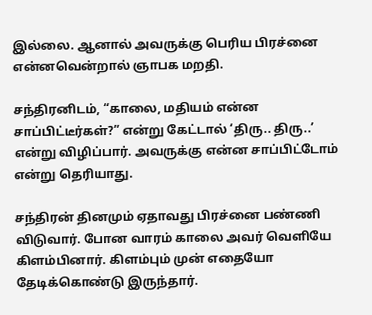இல்லை. ஆனால் அவருக்கு பெரிய பிரச்னை என்னவென்றால் ஞாபக மறதி.

சந்திரனிடம், “காலை, மதியம் என்ன சாப்பிட்டீர்கள்?” என்று கேட்டால் ‘திரு.. திரு..’ என்று விழிப்பார். அவருக்கு என்ன சாப்பிட்டோம் என்று தெரியாது.

சந்திரன் தினமும் ஏதாவது பிரச்னை பண்ணி விடுவார். போன வாரம் காலை அவர் வெளியே கிளம்பினார். கிளம்பும் முன் எதையோ தேடிக்கொண்டு இருந்தார்.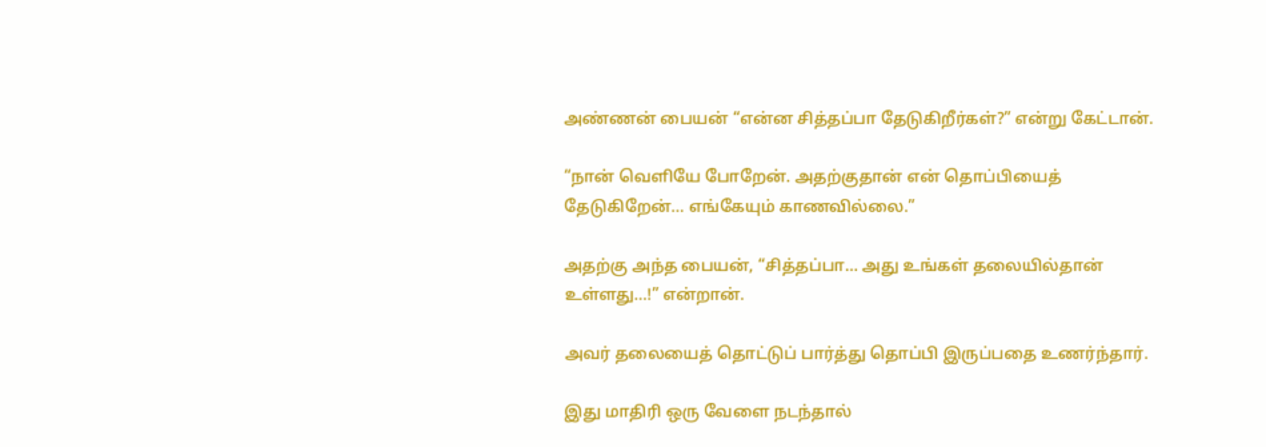அண்ணன் பையன் “என்ன சித்தப்பா தேடுகிறீர்கள்?” என்று கேட்டான்.

“நான் வெளியே போறேன். அதற்குதான் என் தொப்பியைத் தேடுகிறேன்… எங்கேயும் காணவில்லை.”

அதற்கு அந்த பையன், “சித்தப்பா… அது உங்கள் தலையில்தான் உள்ளது…!” என்றான்.

அவர் தலையைத் தொட்டுப் பார்த்து தொப்பி இருப்பதை உணர்ந்தார்.

இது மாதிரி ஒரு வேளை நடந்தால்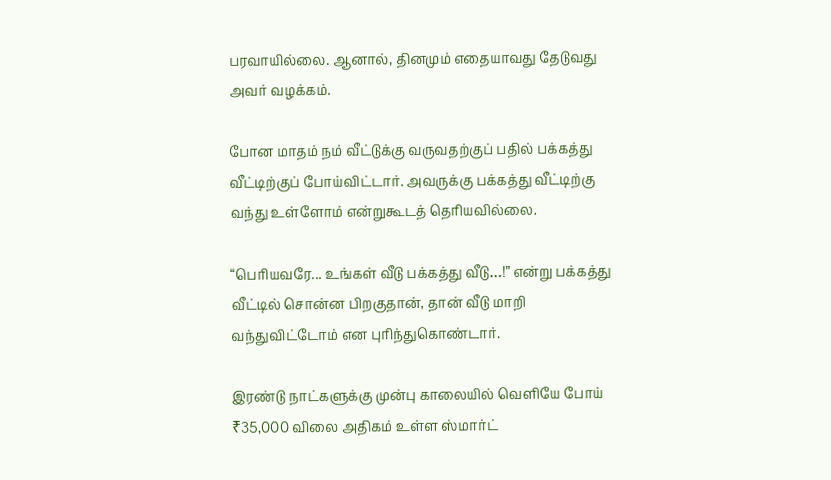பரவாயில்லை. ஆனால், தினமும் எதையாவது தேடுவது அவர் வழக்கம்.

போன மாதம் நம் வீட்டுக்கு வருவதற்குப் பதில் பக்கத்து வீட்டிற்குப் போய்விட்டார். அவருக்கு பக்கத்து வீட்டிற்கு வந்து உள்ளோம் என்றுகூடத் தெரியவில்லை.

“பெரியவரே... உங்கள் வீடு பக்கத்து வீடு…!” என்று பக்கத்து வீட்டில் சொன்ன பிறகுதான், தான் வீடு மாறி வந்துவிட்டோம் என புரிந்துகொண்டார்.

இரண்டு நாட்களுக்கு முன்பு காலையில் வெளியே போய் ₹35,000 விலை அதிகம் உள்ள ஸ்மார்ட்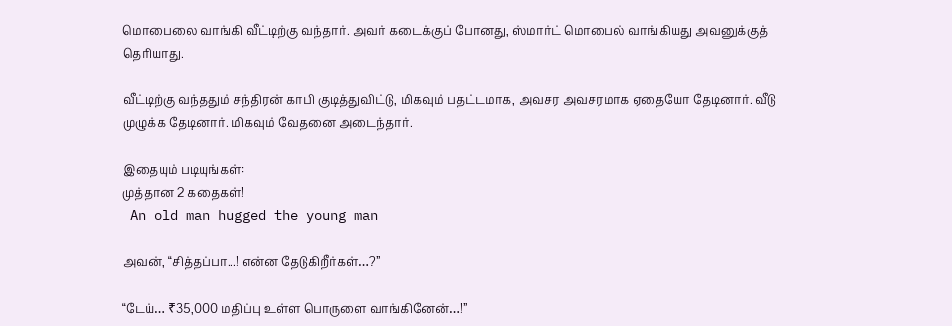மொபைலை வாங்கி வீட்டிற்கு வந்தார். அவர் கடைக்குப் போனது, ஸ்மார்ட் மொபைல் வாங்கியது அவனுக்குத் தெரியாது.

வீட்டிற்கு வந்ததும் சந்திரன் காபி குடித்துவிட்டு, மிகவும் பதட்டமாக, அவசர அவசரமாக ஏதையோ தேடினார். வீடு முழுக்க தேடினார். மிகவும் வேதனை அடைந்தார்.

இதையும் படியுங்கள்:
முத்தான 2 கதைகள்!
 An old man hugged the young man

அவன், “சித்தப்பா...! என்ன தேடுகிறீர்கள்…?”

“டேய்… ₹35,000 மதிப்பு உள்ள பொருளை வாங்கினேன்…!”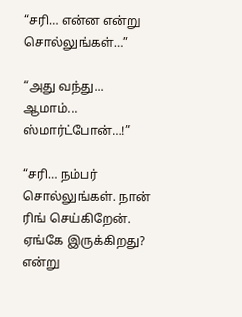“சரி… என்ன என்று சொல்லுங்கள்…”

“அது வந்து... ஆமாம்... ஸ்மார்ட்போன்…!”

“சரி… நம்பர் சொல்லுங்கள். நான் ரிங் செய்கிறேன். ஏங்கே இருக்கிறது? என்று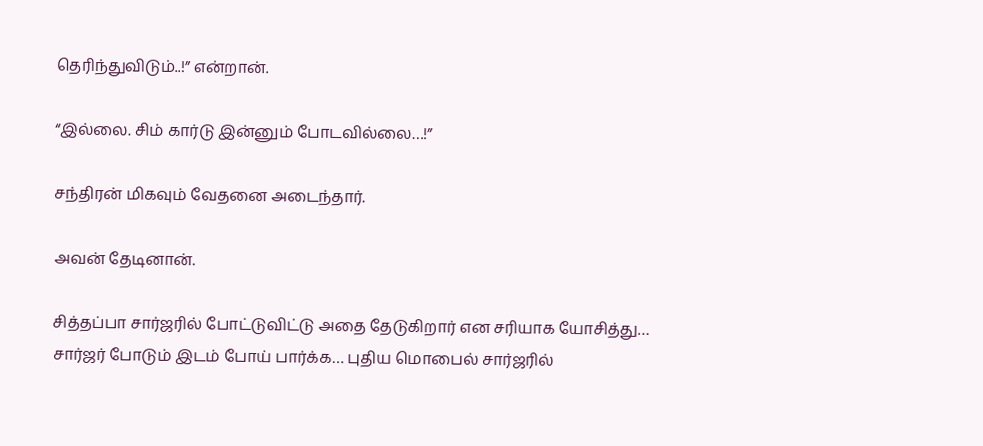தெரிந்துவிடும்..!” என்றான்.

“இல்லை. சிம் கார்டு இன்னும் போடவில்லை…!”

சந்திரன் மிகவும் வேதனை அடைந்தார்.

அவன் தேடினான்.

சித்தப்பா சார்ஜரில் போட்டுவிட்டு அதை தேடுகிறார் என சரியாக யோசித்து… சார்ஜர் போடும் இடம் போய் பார்க்க… புதிய மொபைல் சார்ஜரில்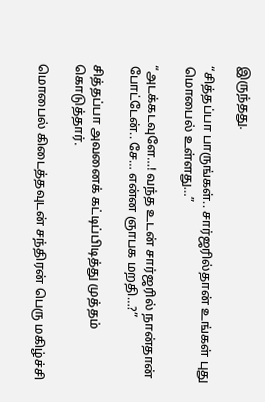இருந்தது.

“சித்தப்பா பாருங்கள்.. சார்ஜரில்தான் உங்கள் புது மொபைல் உள்ளது…”

“அடக்கடவுளே…! வந்த உடன் சார்ஜரில் நான்தான் போட்டேன்.. சே… என்ன ஞாபக மறதி…?”

சித்தப்பா அவனைக் கட்டிப்பிடித்து முத்தம் கொடுத்தார்.

மொபைல் கிடைத்தவுடன் சந்திரன் பெரு மகிழ்ச்சி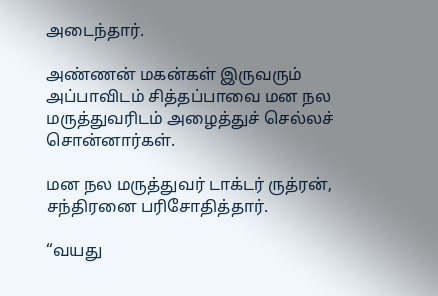அடைந்தார்.

அண்ணன் மகன்கள் இருவரும் அப்பாவிடம் சித்தப்பாவை மன நல மருத்துவரிடம் அழைத்துச் செல்லச் சொன்னார்கள்.

மன நல மருத்துவர் டாக்டர் ருத்ரன், சந்திரனை பரிசோதித்தார்.

“வயது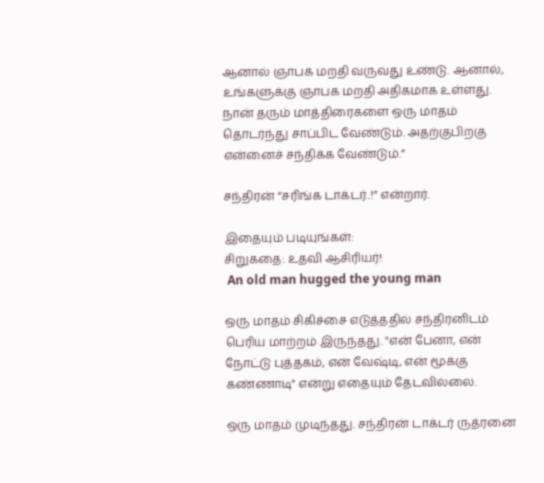ஆனால் ஞாபக மறதி வருவது உண்டு. ஆனால், உங்களுக்கு ஞாபக மறதி அதிகமாக உள்ளது. நான் தரும் மாத்திரைகளை ஒரு மாதம் தொடர்ந்து சாப்பிட வேண்டும். அதற்குபிறகு என்னைச் சந்திக்க வேண்டும்.”

சந்திரன் “சரிங்க டாக்டர்..!” என்றார்.

இதையும் படியுங்கள்:
சிறுகதை: உதவி ஆசிரியர்!
 An old man hugged the young man

ஒரு மாதம் சிகிச்சை எடுத்ததில் சந்திரனிடம் பெரிய மாற்றம் இருந்தது. "என் பேனா, என் நோட்டு புத்தகம், என் வேஷ்டி, என் மூக்கு கண்ணாடி" என்று எதையும் தேடவில்லை.

ஒரு மாதம் முடிந்தது. சந்திரன் டாக்டர் ருத்ரனை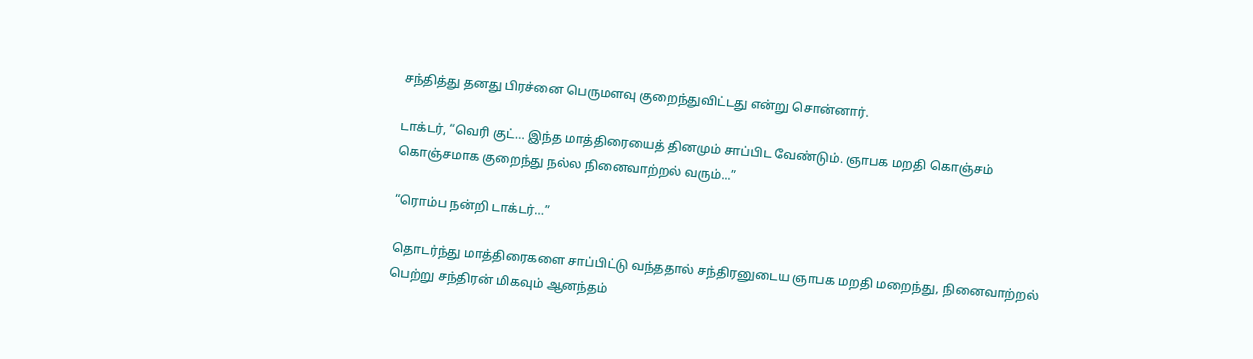சந்தித்து தனது பிரச்னை பெருமளவு குறைந்துவிட்டது என்று சொன்னார்.

டாக்டர், “வெரி குட்… இந்த மாத்திரையைத் தினமும் சாப்பிட வேண்டும். ஞாபக மறதி கொஞ்சம் கொஞ்சமாக குறைந்து நல்ல நினைவாற்றல் வரும்...”

“ரொம்ப நன்றி டாக்டர்…”

தொடர்ந்து மாத்திரைகளை சாப்பிட்டு வந்ததால் சந்திரனுடைய ஞாபக மறதி மறைந்து, நினைவாற்றல் பெற்று சந்திரன் மிகவும் ஆனந்தம்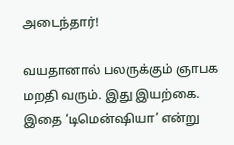அடைந்தார்!

வயதானால் பலருக்கும் ஞாபக மறதி வரும். இது இயற்கை. இதை ‘டிமென்ஷியா’ என்று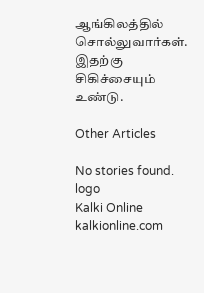ஆங்கிலத்தில் சொல்லுவார்கள். இதற்கு சிகிச்சையும் உண்டு.

Other Articles

No stories found.
logo
Kalki Online
kalkionline.com